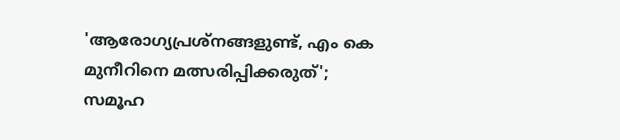'ആരോഗ്യപ്രശ്‌നങ്ങളുണ്ട്, എം കെ മുനീറിനെ മത്സരിപ്പിക്കരുത്'; സമൂഹ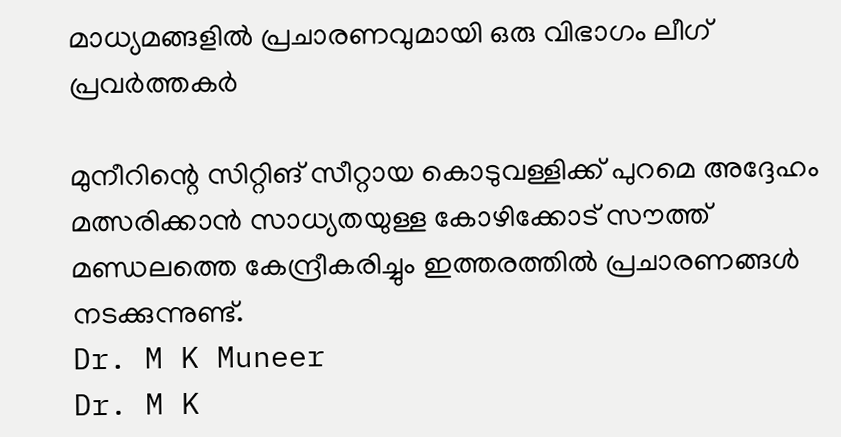മാധ്യമങ്ങളില്‍ പ്രചാരണവുമായി ഒരു വിഭാഗം ലീഗ് പ്രവര്‍ത്തകര്‍

മുനീറിന്റെ സിറ്റിങ് സീറ്റായ കൊടുവള്ളിക്ക് പുറമെ അദ്ദേഹം മത്സരിക്കാന്‍ സാധ്യതയുള്ള കോഴിക്കോട് സൗത്ത് മണ്ഡലത്തെ കേന്ദ്രീകരിച്ചും ഇത്തരത്തില്‍ പ്രചാരണങ്ങള്‍ നടക്കുന്നുണ്ട്.
Dr. M K Muneer
Dr. M K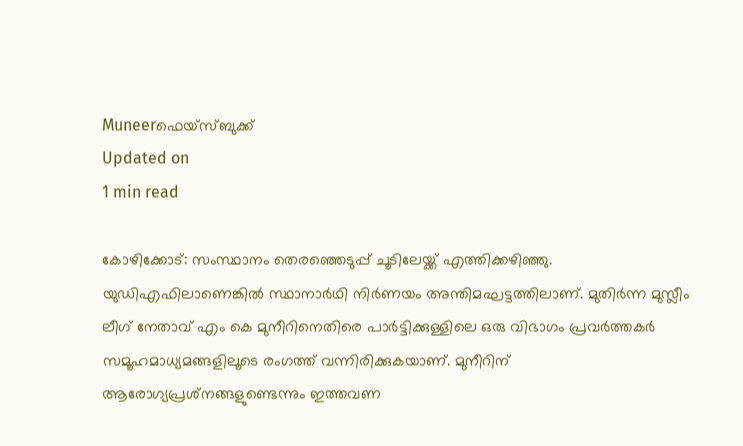Muneerഫെയ്സ്ബുക്ക്
Updated on
1 min read

കോഴിക്കോട്: സംസ്ഥാനം തെരഞ്ഞെടുപ്പ് ചൂടിലേയ്ക്ക് എത്തിക്കഴിഞ്ഞു. യുഡിഎഫിലാണെങ്കില്‍ സ്ഥാനാര്‍ഥി നിര്‍ണയം അന്തിമഘട്ടത്തിലാണ്. മുതിര്‍ന്ന മുസ്ലീം ലീഗ് നേതാവ് എം കെ മുനീറിനെതിരെ പാര്‍ട്ടിക്കുള്ളിലെ ഒരു വിഭാഗം പ്രവര്‍ത്തകര്‍ സമൂഹമാധ്യമങ്ങളിലൂടെ രംഗത്ത് വന്നിരിക്കുകയാണ്. മുനീറിന് ആരോഗ്യപ്രശ്‌നങ്ങളുണ്ടെന്നും ഇത്തവണ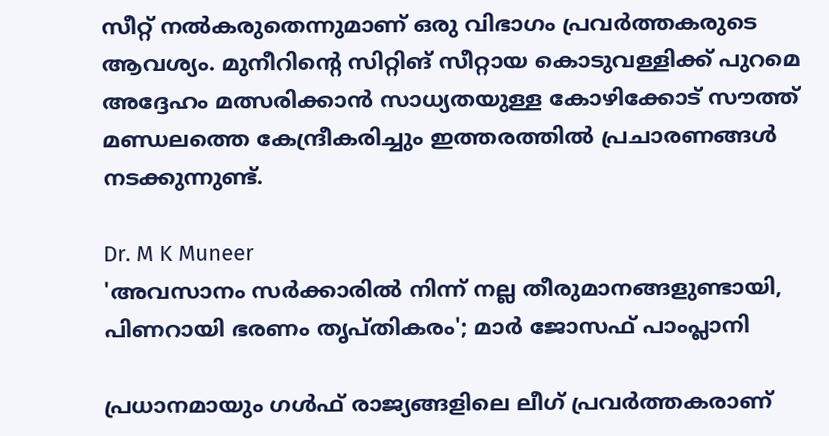സീറ്റ് നല്‍കരുതെന്നുമാണ് ഒരു വിഭാഗം പ്രവര്‍ത്തകരുടെ ആവശ്യം. മുനീറിന്റെ സിറ്റിങ് സീറ്റായ കൊടുവള്ളിക്ക് പുറമെ അദ്ദേഹം മത്സരിക്കാന്‍ സാധ്യതയുള്ള കോഴിക്കോട് സൗത്ത് മണ്ഡലത്തെ കേന്ദ്രീകരിച്ചും ഇത്തരത്തില്‍ പ്രചാരണങ്ങള്‍ നടക്കുന്നുണ്ട്.

Dr. M K Muneer
'അവസാനം സര്‍ക്കാരില്‍ നിന്ന് നല്ല തീരുമാനങ്ങളുണ്ടായി, പിണറായി ഭരണം തൃപ്തികരം'; മാര്‍ ജോസഫ് പാംപ്ലാനി

പ്രധാനമായും ഗള്‍ഫ് രാജ്യങ്ങളിലെ ലീഗ് പ്രവര്‍ത്തകരാണ്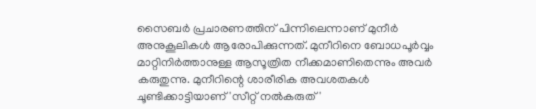സൈബര്‍ പ്രചാരണത്തിന് പിന്നിലെന്നാണ് മുനീര്‍ അനുകൂലികള്‍ ആരോപിക്കുന്നത്. മുനീറിനെ ബോധപൂര്‍വ്വം മാറ്റിനിര്‍ത്താനുള്ള ആസൂത്രിത നീക്കമാണിതെന്നും അവര്‍ കരുതുന്നു. മുനീറിന്റെ ശാരീരിക അവശതകള്‍ ചൂണ്ടിക്കാട്ടിയാണ് 'സീറ്റ് നല്‍കരുത്'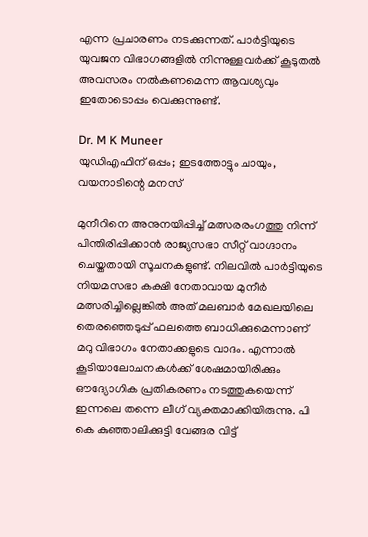എന്ന പ്രചാരണം നടക്കുന്നത്. പാര്‍ട്ടിയുടെ യുവജന വിഭാഗങ്ങളില്‍ നിന്നുള്ളവര്‍ക്ക് കൂടുതല്‍ അവസരം നല്‍കണമെന്ന ആവശ്യവും ഇതോടൊപ്പം വെക്കുന്നുണ്ട്.

Dr. M K Muneer
യുഡിഎഫിന് ഒപ്പം; ഇടത്തോട്ടും ചായും, വയനാടിന്റെ മനസ്

മുനീറിനെ അനുനയിപ്പിച്ച് മത്സരരംഗത്തു നിന്ന് പിന്തിരിപ്പിക്കാന്‍ രാജ്യസഭാ സീറ്റ് വാഗ്ദാനം ചെയ്തതായി സൂചനകളുണ്ട്. നിലവില്‍ പാര്‍ട്ടിയുടെ നിയമസഭാ കക്ഷി നേതാവായ മുനീര്‍ മത്സരിച്ചില്ലെങ്കില്‍ അത് മലബാര്‍ മേഖലയിലെ തെരഞ്ഞെടുപ്പ് ഫലത്തെ ബാധിക്കുമെന്നാണ് മറു വിഭാഗം നേതാക്കളുടെ വാദം. എന്നാല്‍ കൂടിയാലോചനകള്‍ക്ക് ശേഷമായിരിക്കും ഔദ്യോഗിക പ്രതികരണം നടത്തുകയെന്ന് ഇന്നലെ തന്നെ ലീഗ് വ്യക്തമാക്കിയിരുന്നു. പി കെ കുഞ്ഞാലിക്കുട്ടി വേങ്ങര വിട്ട്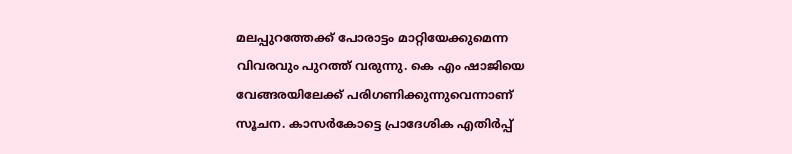മലപ്പുറത്തേക്ക് പോരാട്ടം മാറ്റിയേക്കുമെന്ന വിവരവും പുറത്ത് വരുന്നു. കെ എം ഷാജിയെ വേങ്ങരയിലേക്ക് പരിഗണിക്കുന്നുവെന്നാണ് സൂചന. കാസര്‍കോട്ടെ പ്രാദേശിക എതിര്‍പ്പ്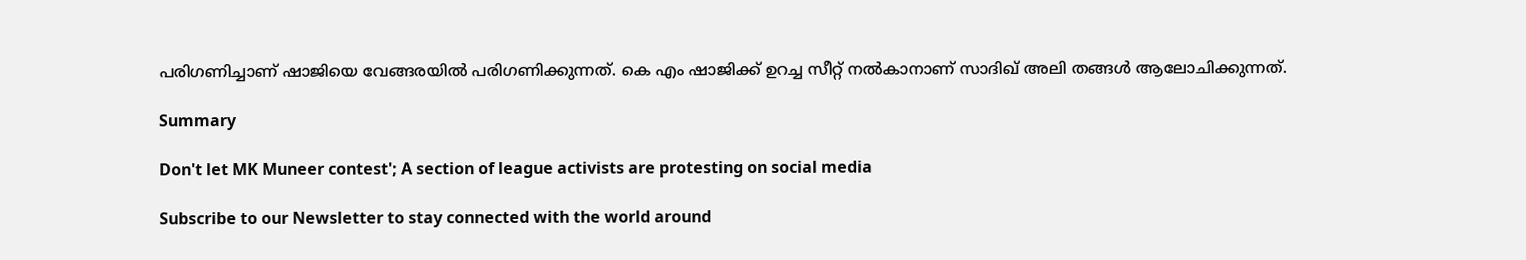പരിഗണിച്ചാണ് ഷാജിയെ വേങ്ങരയില്‍ പരിഗണിക്കുന്നത്. കെ എം ഷാജിക്ക് ഉറച്ച സീറ്റ് നല്‍കാനാണ് സാദിഖ് അലി തങ്ങള്‍ ആലോചിക്കുന്നത്.

Summary

Don't let MK Muneer contest'; A section of league activists are protesting on social media

Subscribe to our Newsletter to stay connected with the world around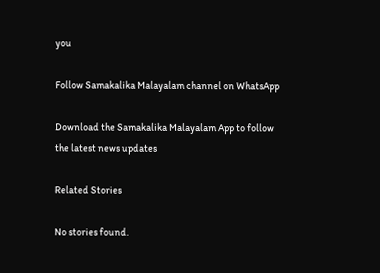you

Follow Samakalika Malayalam channel on WhatsApp

Download the Samakalika Malayalam App to follow the latest news updates

Related Stories

No stories found.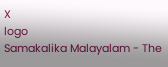X
logo
Samakalika Malayalam - The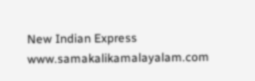New Indian Express
www.samakalikamalayalam.com